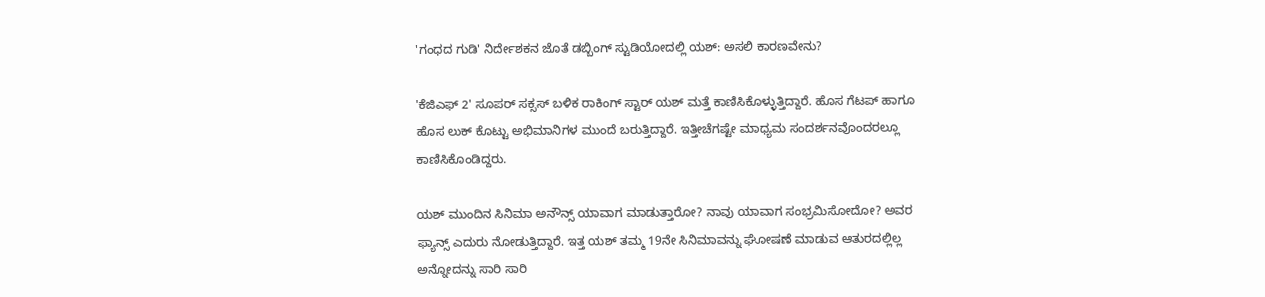'ಗಂಧದ ಗುಡಿ' ನಿರ್ದೇಶಕನ ಜೊತೆ ಡಬ್ಬಿಂಗ್ ಸ್ಟುಡಿಯೋದಲ್ಲಿ ಯಶ್: ಅಸಲಿ ಕಾರಣವೇನು?

'ಕೆಜಿಎಫ್ 2' ಸೂಪರ್‌ ಸಕ್ಸಸ್ ಬಳಿಕ ರಾಕಿಂಗ್‌ ಸ್ಟಾರ್ ಯಶ್ ಮತ್ತೆ ಕಾಣಿಸಿಕೊಳ್ಳುತ್ತಿದ್ದಾರೆ. ಹೊಸ ಗೆಟಪ್ ಹಾಗೂ ಹೊಸ ಲುಕ್ ಕೊಟ್ಟು ಅಭಿಮಾನಿಗಳ ಮುಂದೆ ಬರುತ್ತಿದ್ದಾರೆ. ಇತ್ತೀಚೆಗಷ್ಟೇ ಮಾಧ್ಯಮ ಸಂದರ್ಶನವೊಂದರಲ್ಲೂ ಕಾಣಿಸಿಕೊಂಡಿದ್ದರು.

ಯಶ್ ಮುಂದಿನ ಸಿನಿಮಾ ಅನೌನ್ಸ್ ಯಾವಾಗ ಮಾಡುತ್ತಾರೋ? ನಾವು ಯಾವಾಗ ಸಂಭ್ರಮಿಸೋದೋ? ಅವರ ಫ್ಯಾನ್ಸ್ ಎದುರು ನೋಡುತ್ತಿದ್ದಾರೆ. ಇತ್ತ ಯಶ್ ತಮ್ಮ 19ನೇ ಸಿನಿಮಾವನ್ನು ಘೋಷಣೆ ಮಾಡುವ ಆತುರದಲ್ಲಿಲ್ಲ ಅನ್ನೋದನ್ನು ಸಾರಿ ಸಾರಿ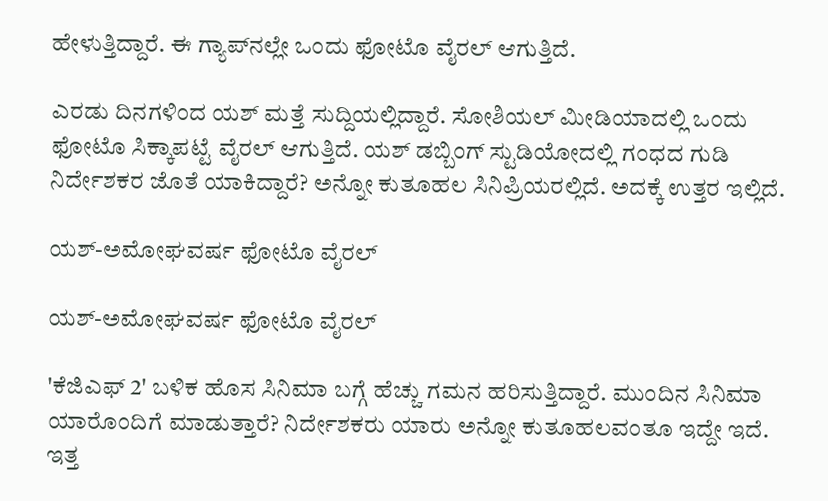ಹೇಳುತ್ತಿದ್ದಾರೆ. ಈ ಗ್ಯಾಪ್‌ನಲ್ಲೇ ಒಂದು ಫೋಟೊ ವೈರಲ್ ಆಗುತ್ತಿದೆ.

ಎರಡು ದಿನಗಳಿಂದ ಯಶ್ ಮತ್ತೆ ಸುದ್ದಿಯಲ್ಲಿದ್ದಾರೆ. ಸೋಶಿಯಲ್ ಮೀಡಿಯಾದಲ್ಲಿ ಒಂದು ಫೋಟೊ ಸಿಕ್ಕಾಪಟ್ಟೆ ವೈರಲ್ ಆಗುತ್ತಿದೆ. ಯಶ್ ಡಬ್ಬಿಂಗ್ ಸ್ಟುಡಿಯೋದಲ್ಲಿ ಗಂಧದ ಗುಡಿ ನಿರ್ದೇಶಕರ ಜೊತೆ ಯಾಕಿದ್ದಾರೆ? ಅನ್ನೋ ಕುತೂಹಲ ಸಿನಿಪ್ರಿಯರಲ್ಲಿದೆ. ಅದಕ್ಕೆ ಉತ್ತರ ಇಲ್ಲಿದೆ.

ಯಶ್-ಅಮೋಘವರ್ಷ ಫೋಟೊ ವೈರಲ್

ಯಶ್-ಅಮೋಘವರ್ಷ ಫೋಟೊ ವೈರಲ್

'ಕೆಜಿಎಫ್ 2' ಬಳಿಕ ಹೊಸ ಸಿನಿಮಾ ಬಗ್ಗೆ ಹೆಚ್ಚು ಗಮನ ಹರಿಸುತ್ತಿದ್ದಾರೆ. ಮುಂದಿನ ಸಿನಿಮಾ ಯಾರೊಂದಿಗೆ ಮಾಡುತ್ತಾರೆ? ನಿರ್ದೇಶಕರು ಯಾರು ಅನ್ನೋ ಕುತೂಹಲವಂತೂ ಇದ್ದೇ ಇದೆ. ಇತ್ತ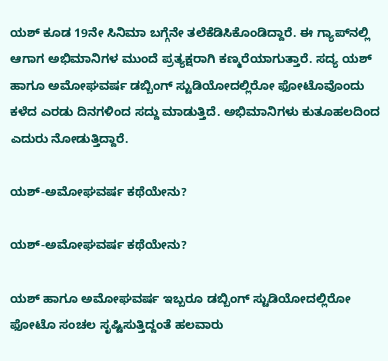ಯಶ್ ಕೂಡ 19ನೇ ಸಿನಿಮಾ ಬಗ್ಗೆನೇ ತಲೆಕೆಡಿಸಿಕೊಂಡಿದ್ದಾರೆ. ಈ ಗ್ಯಾಪ್‌ನಲ್ಲಿ ಆಗಾಗ ಅಭಿಮಾನಿಗಳ ಮುಂದೆ ಪ್ರತ್ಯಕ್ಷರಾಗಿ ಕಣ್ಮರೆಯಾಗುತ್ತಾರೆ. ಸದ್ಯ ಯಶ್ ಹಾಗೂ ಅಮೋಘವರ್ಷ ಡಬ್ಬಿಂಗ್ ಸ್ಟುಡಿಯೋದಲ್ಲಿರೋ ಫೋಟೊವೊಂದು ಕಳೆದ ಎರಡು ದಿನಗಳಿಂದ ಸದ್ದು ಮಾಡುತ್ತಿದೆ. ಅಭಿಮಾನಿಗಳು ಕುತೂಹಲದಿಂದ ಎದುರು ನೋಡುತ್ತಿದ್ದಾರೆ.

ಯಶ್-ಅಮೋಘವರ್ಷ ಕಥೆಯೇನು?

ಯಶ್-ಅಮೋಘವರ್ಷ ಕಥೆಯೇನು?

ಯಶ್ ಹಾಗೂ ಅಮೋಘವರ್ಷ ಇಬ್ಬರೂ ಡಬ್ಬಿಂಗ್ ಸ್ಟುಡಿಯೋದಲ್ಲಿರೋ ಫೋಟೊ ಸಂಚಲ ಸೃಷ್ಟಿಸುತ್ತಿದ್ದಂತೆ ಹಲವಾರು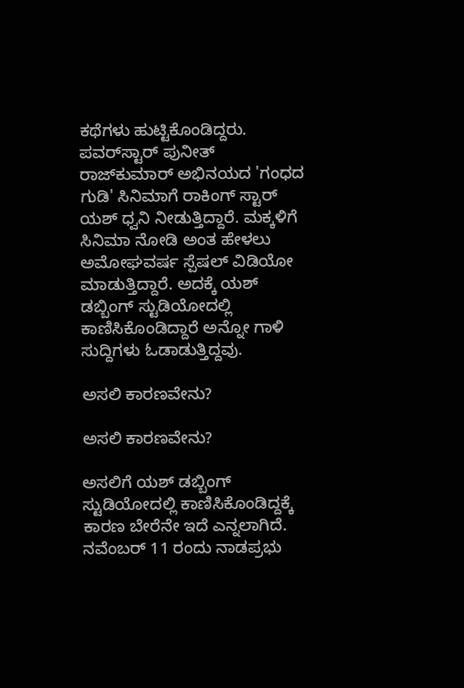ಕಥೆಗಳು ಹುಟ್ಟಿಕೊಂಡಿದ್ದರು. ಪವರ್‌ಸ್ಟಾರ್ ಪುನೀತ್ ರಾಜ್‌ಕುಮಾರ್ ಅಭಿನಯದ 'ಗಂಧದ ಗುಡಿ' ಸಿನಿಮಾಗೆ ರಾಕಿಂಗ್‌ ಸ್ಟಾರ್ ಯಶ್ ಧ್ವನಿ ನೀಡುತ್ತಿದ್ದಾರೆ. ಮಕ್ಕಳಿಗೆ ಸಿನಿಮಾ ನೋಡಿ ಅಂತ ಹೇಳಲು ಅಮೋಘವರ್ಷ ಸ್ಪೆಷಲ್ ವಿಡಿಯೋ ಮಾಡುತ್ತಿದ್ದಾರೆ. ಅದಕ್ಕೆ ಯಶ್ ಡಬ್ಬಿಂಗ್ ಸ್ಟುಡಿಯೋದಲ್ಲಿ ಕಾಣಿಸಿಕೊಂಡಿದ್ದಾರೆ ಅನ್ನೋ ಗಾಳಿ ಸುದ್ದಿಗಳು ಓಡಾಡುತ್ತಿದ್ದವು.

ಅಸಲಿ ಕಾರಣವೇನು?

ಅಸಲಿ ಕಾರಣವೇನು?

ಅಸಲಿಗೆ ಯಶ್ ಡಬ್ಬಿಂಗ್ ಸ್ಟುಡಿಯೋದಲ್ಲಿ ಕಾಣಿಸಿಕೊಂಡಿದ್ದಕ್ಕೆ ಕಾರಣ ಬೇರೆನೇ ಇದೆ ಎನ್ನಲಾಗಿದೆ. ನವೆಂಬರ್‌ 11 ರಂದು ನಾಡಪ್ರಭು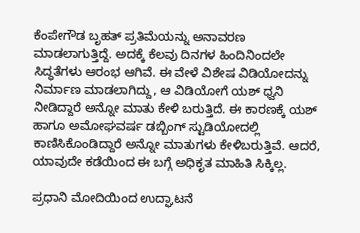ಕೆಂಪೇಗೌಡ ಬೃಹತ್ ಪ್ರತಿಮೆಯನ್ನು ಅನಾವರಣ ಮಾಡಲಾಗುತ್ತಿದ್ದೆ. ಅದಕ್ಕೆ ಕೆಲವು ದಿನಗಳ ಹಿಂದಿನಿಂದಲೇ ಸಿದ್ಧತೆಗಳು ಆರಂಭ ಆಗಿವೆ. ಈ ವೇಳೆ ವಿಶೇಷ ವಿಡಿಯೋದನ್ನು ನಿರ್ಮಾಣ ಮಾಡಲಾಗಿದ್ದು, ಆ ವಿಡಿಯೋಗೆ ಯಶ್ ಧ್ವನಿ ನೀಡಿದ್ದಾರೆ ಅನ್ನೋ ಮಾತು ಕೇಳಿ ಬರುತ್ತಿದೆ. ಈ ಕಾರಣಕ್ಕೆ ಯಶ್ ಹಾಗೂ ಅಮೋಘವರ್ಷ ಡಬ್ಬಿಂಗ್ ಸ್ಟುಡಿಯೋದಲ್ಲಿ ಕಾಣಿಸಿಕೊಂಡಿದ್ದಾರೆ ಅನ್ನೋ ಮಾತುಗಳು ಕೇಳಿಬರುತ್ತಿವೆ. ಆದರೆ, ಯಾವುದೇ ಕಡೆಯಿಂದ ಈ ಬಗ್ಗೆ ಅಧಿಕೃತ ಮಾಹಿತಿ ಸಿಕ್ಕಿಲ್ಲ.

ಪ್ರಧಾನಿ ಮೋದಿಯಿಂದ ಉದ್ಘಾಟನೆ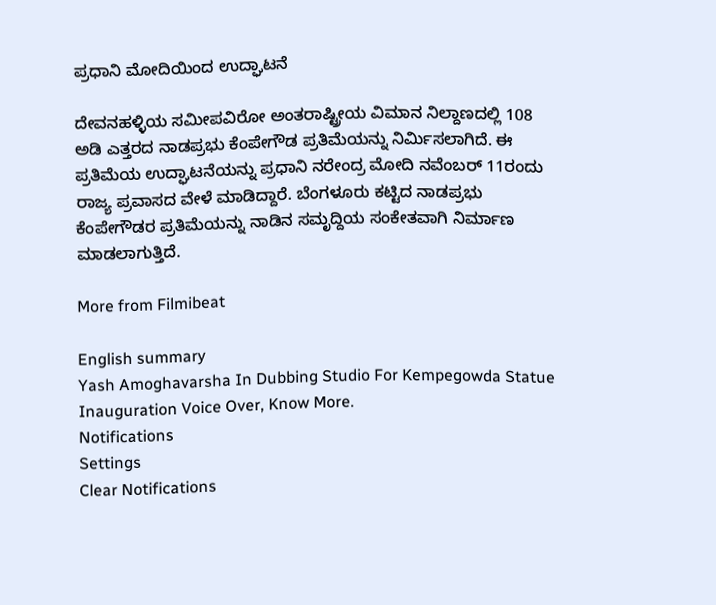ಪ್ರಧಾನಿ ಮೋದಿಯಿಂದ ಉದ್ಘಾಟನೆ

ದೇವನಹಳ್ಳಿಯ ಸಮೀಪವಿರೋ ಅಂತರಾಷ್ಟ್ರೀಯ ವಿಮಾನ ನಿಲ್ದಾಣದಲ್ಲಿ 108 ಅಡಿ ಎತ್ತರದ ನಾಡಪ್ರಭು ಕೆಂಪೇಗೌಡ ಪ್ರತಿಮೆಯನ್ನು ನಿರ್ಮಿಸಲಾಗಿದೆ. ಈ ಪ್ರತಿಮೆಯ ಉದ್ಘಾಟನೆಯನ್ನು ಪ್ರಧಾನಿ ನರೇಂದ್ರ ಮೋದಿ ನವೆಂಬರ್ 11ರಂದು ರಾಜ್ಯ ಪ್ರವಾಸದ ವೇಳೆ ಮಾಡಿದ್ದಾರೆ. ಬೆಂಗಳೂರು ಕಟ್ಟಿದ ನಾಡಪ್ರಭು ಕೆಂಪೇಗೌಡರ ಪ್ರತಿಮೆಯನ್ನು ನಾಡಿನ ಸಮೃದ್ದಿಯ ಸಂಕೇತವಾಗಿ ನಿರ್ಮಾಣ ಮಾಡಲಾಗುತ್ತಿದೆ.

More from Filmibeat

English summary
Yash Amoghavarsha In Dubbing Studio For Kempegowda Statue Inauguration Voice Over, Know More.
Notifications
Settings
Clear Notifications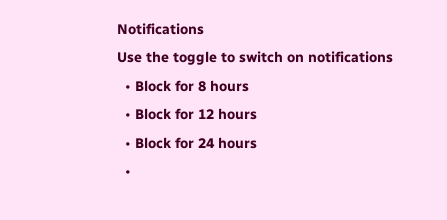Notifications
Use the toggle to switch on notifications
  • Block for 8 hours
  • Block for 12 hours
  • Block for 24 hours
  •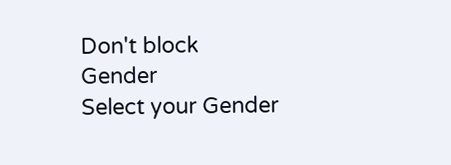Don't block
Gender
Select your Gender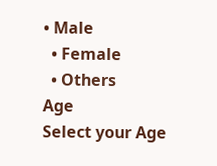• Male
  • Female
  • Others
Age
Select your Age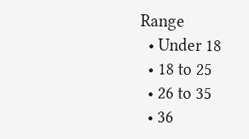Range
  • Under 18
  • 18 to 25
  • 26 to 35
  • 36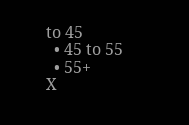to 45
  • 45 to 55
  • 55+
X